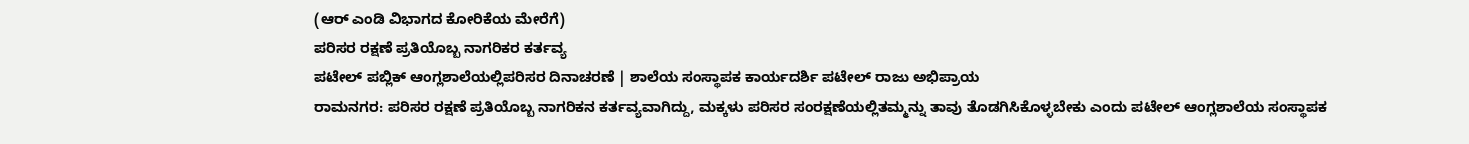(ಆರ್ ಎಂಡಿ ವಿಭಾಗದ ಕೋರಿಕೆಯ ಮೇರೆಗೆ)
ಪರಿಸರ ರಕ್ಷಣೆ ಪ್ರತಿಯೊಬ್ಬ ನಾಗರಿಕರ ಕರ್ತವ್ಯ
ಪಟೇಲ್ ಪಬ್ಲಿಕ್ ಆಂಗ್ಲಶಾಲೆಯಲ್ಲಿಪರಿಸರ ದಿನಾಚರಣೆ | ಶಾಲೆಯ ಸಂಸ್ಥಾಪಕ ಕಾರ್ಯದರ್ಶಿ ಪಟೇಲ್ ರಾಜು ಅಭಿಪ್ರಾಯ
ರಾಮನಗರ: ಪರಿಸರ ರಕ್ಷಣೆ ಪ್ರತಿಯೊಬ್ಬ ನಾಗರಿಕನ ಕರ್ತವ್ಯವಾಗಿದ್ದು, ಮಕ್ಕಳು ಪರಿಸರ ಸಂರಕ್ಷಣೆಯಲ್ಲಿತಮ್ಮನ್ನು ತಾವು ತೊಡಗಿಸಿಕೊಳ್ಳಬೇಕು ಎಂದು ಪಟೇಲ್ ಆಂಗ್ಲಶಾಲೆಯ ಸಂಸ್ಥಾಪಕ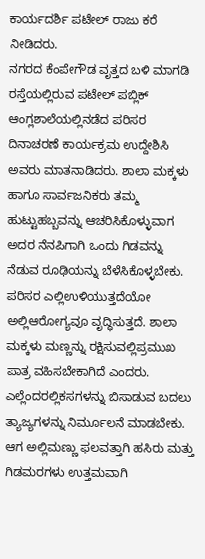ಕಾರ್ಯದರ್ಶಿ ಪಟೇಲ್ ರಾಜು ಕರೆ ನೀಡಿದರು.
ನಗರದ ಕೆಂಪೇಗೌಡ ವೃತ್ತದ ಬಳಿ ಮಾಗಡಿ ರಸ್ತೆಯಲ್ಲಿರುವ ಪಟೇಲ್ ಪಬ್ಲಿಕ್ ಆಂಗ್ಲಶಾಲೆಯಲ್ಲಿನಡೆದ ಪರಿಸರ ದಿನಾಚರಣೆ ಕಾರ್ಯಕ್ರಮ ಉದ್ದೇಶಿಸಿ ಅವರು ಮಾತನಾಡಿದರು. ಶಾಲಾ ಮಕ್ಕಳು ಹಾಗೂ ಸಾರ್ವಜನಿಕರು ತಮ್ಮ ಹುಟ್ಟುಹಬ್ಬವನ್ನು ಆಚರಿಸಿಕೊಳ್ಳುವಾಗ ಅದರ ನೆನಪಿಗಾಗಿ ಒಂದು ಗಿಡವನ್ನು ನೆಡುವ ರೂಢಿಯನ್ನು ಬೆಳೆಸಿಕೊಳ್ಳಬೇಕು. ಪರಿಸರ ಎಲ್ಲಿಉಳಿಯುತ್ತದೆಯೋ ಅಲ್ಲಿಆರೋಗ್ಯವೂ ವೃದ್ಧಿಸುತ್ತದೆ. ಶಾಲಾ ಮಕ್ಕಳು ಮಣ್ಣನ್ನು ರಕ್ಷಿಸುವಲ್ಲಿಪ್ರಮುಖ ಪಾತ್ರ ವಹಿಸಬೇಕಾಗಿದೆ ಎಂದರು.
ಎಲ್ಲೆಂದರಲ್ಲಿಕಸಗಳನ್ನು ಬಿಸಾಡುವ ಬದಲು ತ್ಯಾಜ್ಯಗಳನ್ನು ನಿರ್ಮೂಲನೆ ಮಾಡಬೇಕು. ಆಗ ಅಲ್ಲಿಮಣ್ಣು ಫಲವತ್ತಾಗಿ ಹಸಿರು ಮತ್ತು ಗಿಡಮರಗಳು ಉತ್ತಮವಾಗಿ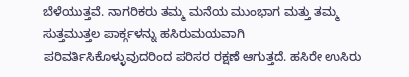ಬೆಳೆಯುತ್ತವೆ. ನಾಗರಿಕರು ತಮ್ಮ ಮನೆಯ ಮುಂಭಾಗ ಮತ್ತು ತಮ್ಮ ಸುತ್ತಮುತ್ತಲ ಪಾರ್ಕ್ಗಳನ್ನು ಹಸಿರುಮಯವಾಗಿ ಪರಿವರ್ತಿಸಿಕೊಳ್ಳುವುದರಿಂದ ಪರಿಸರ ರಕ್ಷಣೆ ಆಗುತ್ತದೆ. ಹಸಿರೇ ಉಸಿರು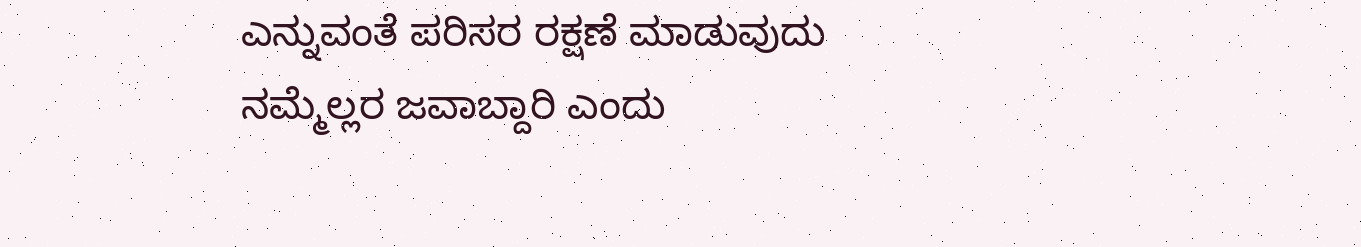ಎನ್ನುವಂತೆ ಪರಿಸರ ರಕ್ಷಣೆ ಮಾಡುವುದು ನಮ್ಮೆಲ್ಲರ ಜವಾಬ್ದಾರಿ ಎಂದು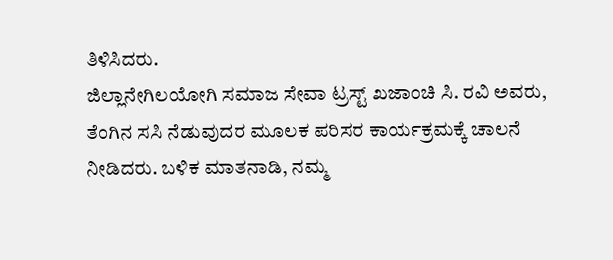ತಿಳಿಸಿದರು.
ಜಿಲ್ಲಾನೇಗಿಲಯೋಗಿ ಸಮಾಜ ಸೇವಾ ಟ್ರಸ್ಟ್ ಖಜಾಂಚಿ ಸಿ. ರವಿ ಅವರು, ತೆಂಗಿನ ಸಸಿ ನೆಡುವುದರ ಮೂಲಕ ಪರಿಸರ ಕಾರ್ಯಕ್ರಮಕ್ಕೆ ಚಾಲನೆ ನೀಡಿದರು. ಬಳಿಕ ಮಾತನಾಡಿ, ನಮ್ಮ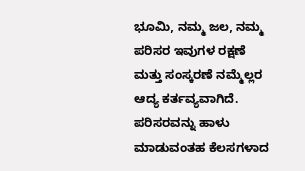ಭೂಮಿ, ನಮ್ಮ ಜಲ, ನಮ್ಮ ಪರಿಸರ ಇವುಗಳ ರಕ್ಷಣೆ ಮತ್ತು ಸಂಸ್ಕರಣೆ ನಮ್ಮೆಲ್ಲರ ಆದ್ಯ ಕರ್ತವ್ಯವಾಗಿದೆ. ಪರಿಸರವನ್ನು ಹಾಳು ಮಾಡುವಂತಹ ಕೆಲಸಗಳಾದ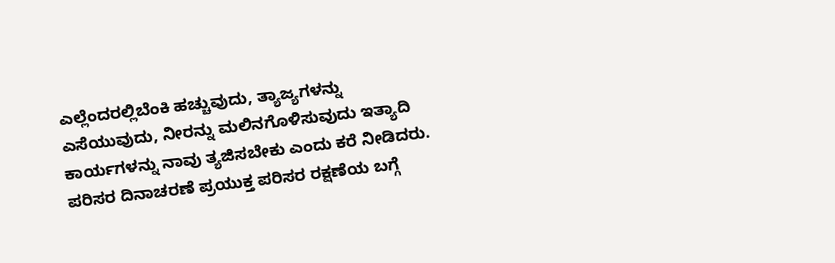ಎಲ್ಲೆಂದರಲ್ಲಿಬೆಂಕಿ ಹಚ್ಚುವುದು, ತ್ಯಾಜ್ಯಗಳನ್ನು ಎಸೆಯುವುದು, ನೀರನ್ನು ಮಲಿನಗೊಳಿಸುವುದು ಇತ್ಯಾದಿ ಕಾರ್ಯಗಳನ್ನು ನಾವು ತ್ಯಜಿಸಬೇಕು ಎಂದು ಕರೆ ನೀಡಿದರು.
ಪರಿಸರ ದಿನಾಚರಣೆ ಪ್ರಯುಕ್ತ ಪರಿಸರ ರಕ್ಷಣೆಯ ಬಗ್ಗೆ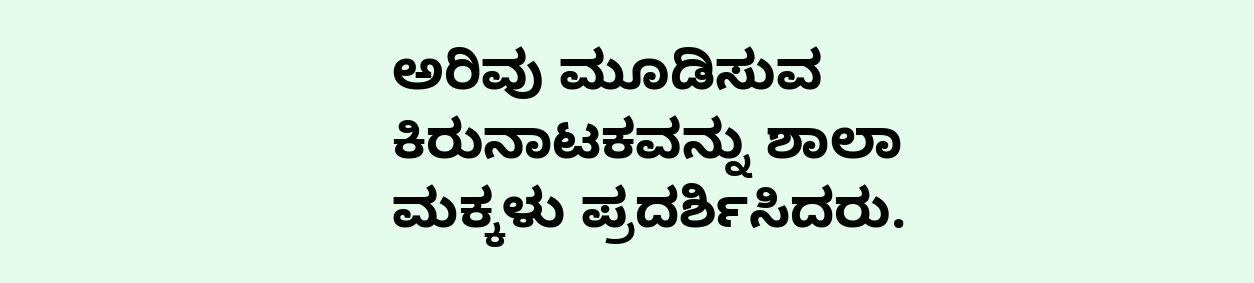ಅರಿವು ಮೂಡಿಸುವ ಕಿರುನಾಟಕವನ್ನು ಶಾಲಾ ಮಕ್ಕಳು ಪ್ರದರ್ಶಿಸಿದರು.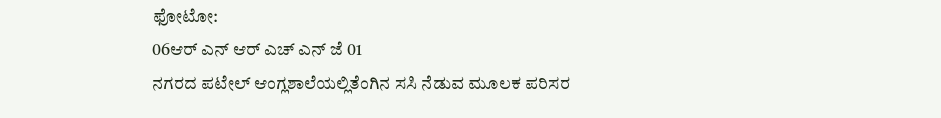ಫೋಟೋ:
06ಆರ್ ಎನ್ ಆರ್ ಎಚ್ ಎನ್ ಜೆ 01
ನಗರದ ಪಟೇಲ್ ಆಂಗ್ಲಶಾಲೆಯಲ್ಲಿತೆಂಗಿನ ಸಸಿ ನೆಡುವ ಮೂಲಕ ಪರಿಸರ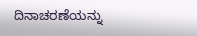ದಿನಾಚರಣೆಯನ್ನು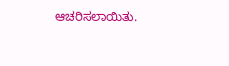ಆಚರಿಸಲಾಯಿತು.